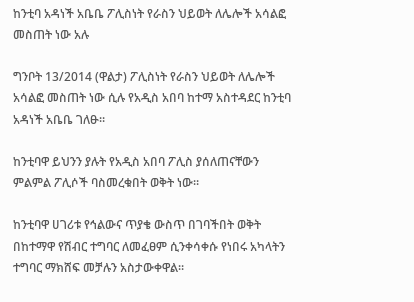ከንቲባ አዳነች አቤቤ ፖሊስነት የራስን ህይወት ለሌሎች አሳልፎ መስጠት ነው አሉ

ግንቦት 13/2014 (ዋልታ) ፖሊስነት የራስን ህይወት ለሌሎች አሳልፎ መስጠት ነው ሲሉ የአዲስ አበባ ከተማ አስተዳደር ከንቲባ አዳነች አቤቤ ገለፁ።

ከንቲባዋ ይህንን ያሉት የአዲስ አበባ ፖሊስ ያሰለጠናቸውን ምልምል ፖሊሶች ባስመረቁበት ወቅት ነው።

ከንቲባዋ ሀገሪቱ የኅልውና ጥያቄ ውስጥ በገባችበት ወቅት በከተማዋ የሽብር ተግባር ለመፈፀም ሲንቀሳቀሱ የነበሩ አካላትን ተግባር ማክሸፍ መቻሉን አስታውቀዋል።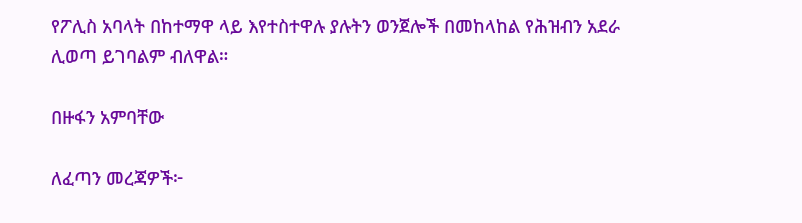የፖሊስ አባላት በከተማዋ ላይ እየተስተዋሉ ያሉትን ወንጀሎች በመከላከል የሕዝብን አደራ ሊወጣ ይገባልም ብለዋል።

በዙፋን አምባቸው

ለፈጣን መረጃዎች፦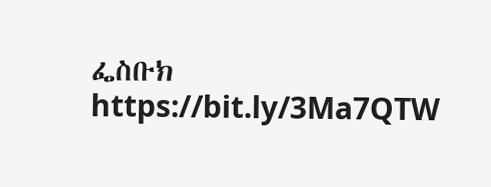ፌስቡክ https://bit.ly/3Ma7QTW